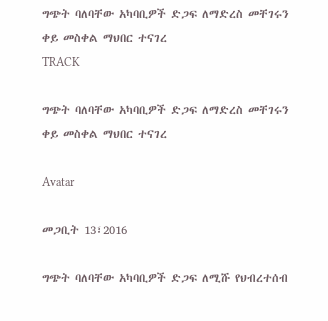ግጭት ባለባቸው አካባቢዎች ድጋፍ ለማድረስ መቸገሩን ቀይ መስቀል ማህበር ተናገረ
TRACK

ግጭት ባለባቸው አካባቢዎች ድጋፍ ለማድረስ መቸገሩን ቀይ መስቀል ማህበር ተናገረ

Avatar

መጋቢት 13፣2016

ግጭት ባለባቸው አካባቢዎች ድጋፍ ለሚሹ የህብረተሰብ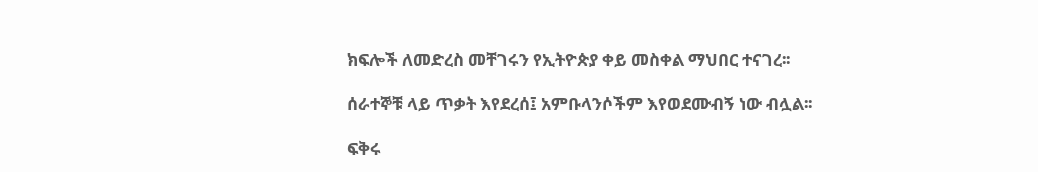ክፍሎች ለመድረስ መቸገሩን የኢትዮጵያ ቀይ መስቀል ማህበር ተናገረ፡፡

ሰራተኞቹ ላይ ጥቃት እየደረሰ፤ አምቡላንሶችም እየወደሙብኝ ነው ብሏል፡፡

ፍቅሩ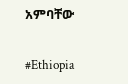አምባቸው

#Ethiopia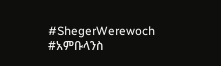#ShegerWerewoch #አምቡላንስ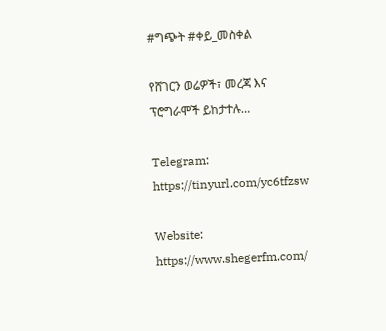#ግጭት #ቀይ_መስቀል

የሸገርን ወሬዎች፣ መረጃ እና ፕሮግራሞች ይከታተሉ…

Telegram: https://tinyurl.com/yc6tfzsw

Website: https://www.shegerfm.com/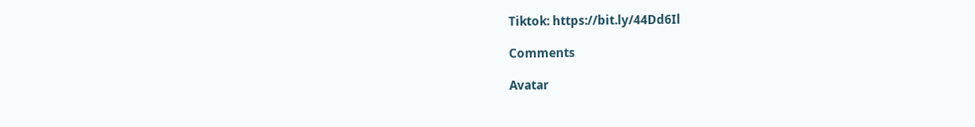Tiktok: https://bit.ly/44Dd6Il

Comments

Avatar